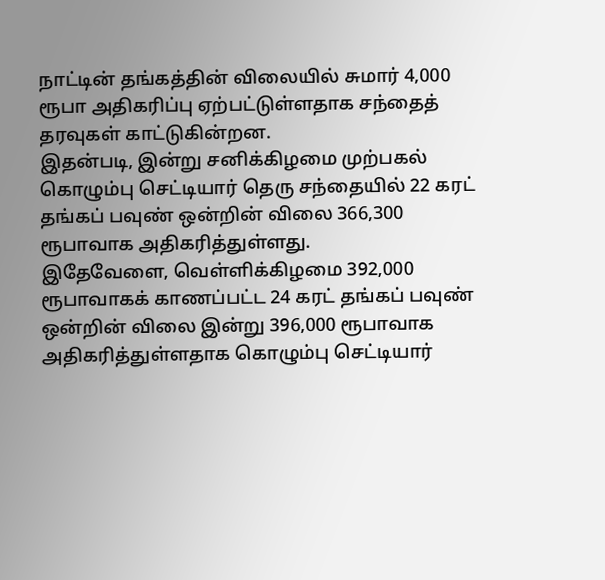நாட்டின் தங்கத்தின் விலையில் சுமார் 4,000 ரூபா அதிகரிப்பு ஏற்பட்டுள்ளதாக சந்தைத் தரவுகள் காட்டுகின்றன.
இதன்படி, இன்று சனிக்கிழமை முற்பகல் கொழும்பு செட்டியார் தெரு சந்தையில் 22 கரட் தங்கப் பவுண் ஒன்றின் விலை 366,300 ரூபாவாக அதிகரித்துள்ளது.
இதேவேளை, வெள்ளிக்கிழமை 392,000 ரூபாவாகக் காணப்பட்ட 24 கரட் தங்கப் பவுண் ஒன்றின் விலை இன்று 396,000 ரூபாவாக அதிகரித்துள்ளதாக கொழும்பு செட்டியார்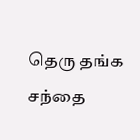தெரு தங்க சந்தை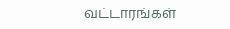வட்டாரங்கள்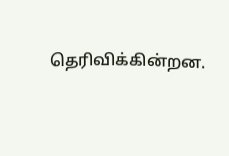தெரிவிக்கின்றன.